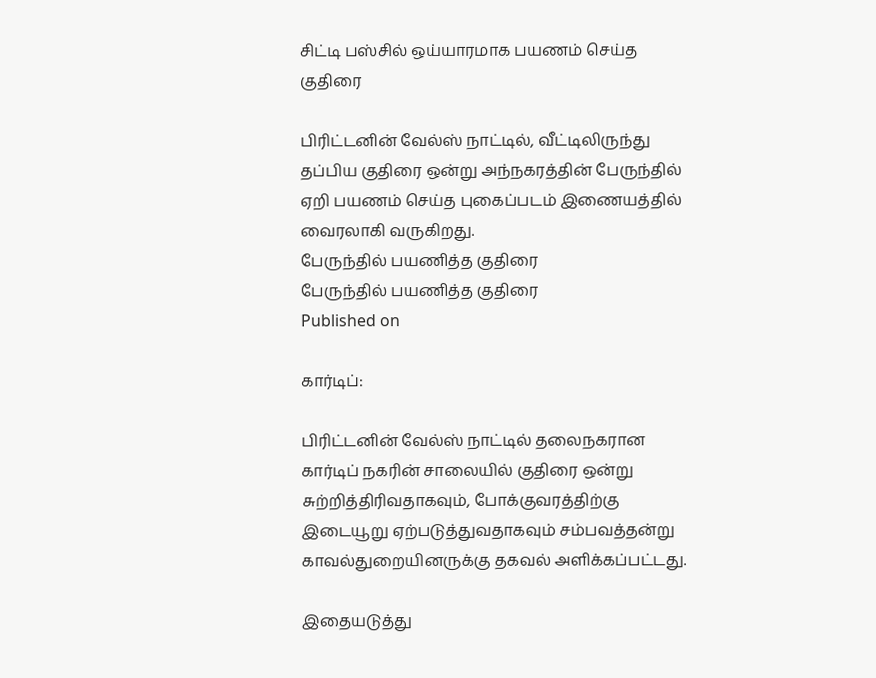சிட்டி பஸ்சில் ஒய்யாரமாக பயணம் செய்த குதிரை

பிரிட்டனின் வேல்ஸ் நாட்டில், வீட்டிலிருந்து தப்பிய குதிரை ஒன்று அந்நகரத்தின் பேருந்தில் ஏறி பயணம் செய்த புகைப்படம் இணையத்தில் வைரலாகி வருகிறது.
பேருந்தில் பயணித்த குதிரை
பேருந்தில் பயணித்த குதிரை
Published on

கார்டிப்:

பிரிட்டனின் வேல்ஸ் நாட்டில் தலைநகரான கார்டிப் நகரின் சாலையில் குதிரை ஒன்று சுற்றித்திரிவதாகவும், போக்குவரத்திற்கு இடையூறு ஏற்படுத்துவதாகவும் சம்பவத்தன்று காவல்துறையினருக்கு தகவல் அளிக்கப்பட்டது.

இதையடுத்து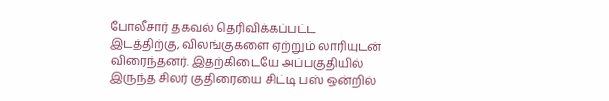போலீசார் தகவல் தெரிவிக்கப்பட்ட இடத்திற்கு, விலங்குகளை ஏற்றும் லாரியுடன் விரைந்தனர். இதற்கிடையே அப்பகுதியில் இருந்த சிலர் குதிரையை சிட்டி பஸ் ஒன்றில்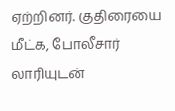ஏற்றினர். குதிரையை மீட்க, போலீசார் லாரியுடன்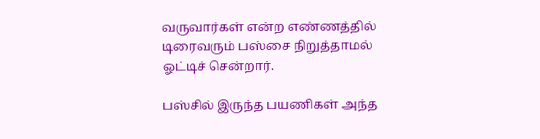வருவார்கள் என்ற எண்ணத்தில் டிரைவரும் பஸ்சை நிறுத்தாமல் ஓட்டிச் சென்றார்.

பஸ்சில் இருந்த பயணிகள் அந்த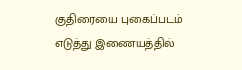குதிரையை புகைப்படம் எடுத்து இணையத்தில்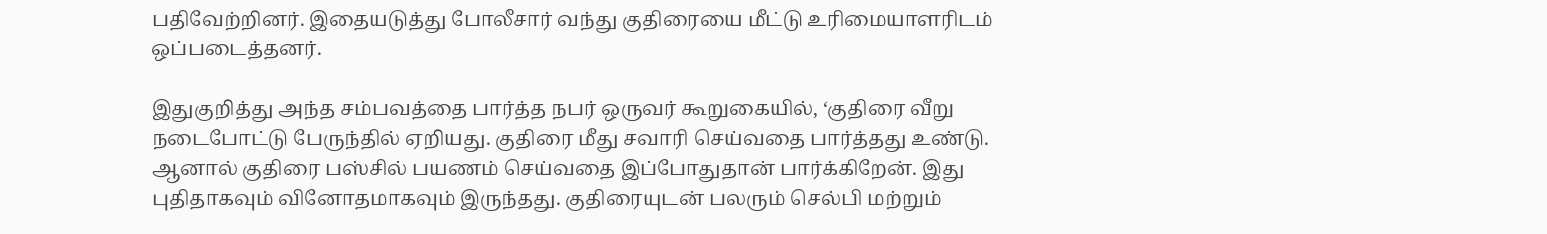பதிவேற்றினர். இதையடுத்து போலீசார் வந்து குதிரையை மீட்டு உரிமையாளரிடம் ஒப்படைத்தனர்.

இதுகுறித்து அந்த சம்பவத்தை பார்த்த நபர் ஒருவர் கூறுகையில், ‘குதிரை வீறு நடைபோட்டு பேருந்தில் ஏறியது. குதிரை மீது சவாரி செய்வதை பார்த்தது உண்டு. ஆனால் குதிரை பஸ்சில் பயணம் செய்வதை இப்போதுதான் பார்க்கிறேன். இது புதிதாகவும் வினோதமாகவும் இருந்தது. குதிரையுடன் பலரும் செல்பி மற்றும்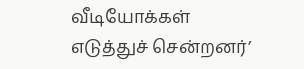வீடியோக்கள் எடுத்துச் சென்றனர்’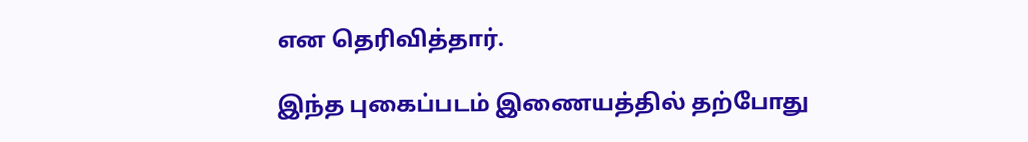என தெரிவித்தார்.

இந்த புகைப்படம் இணையத்தில் தற்போது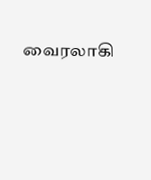வைரலாகி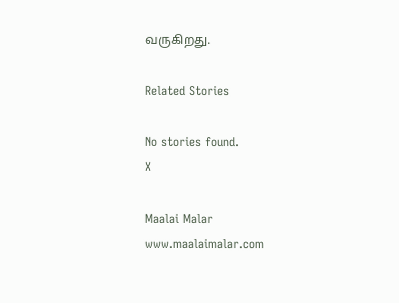வருகிறது.

Related Stories

No stories found.
X

Maalai Malar
www.maalaimalar.com